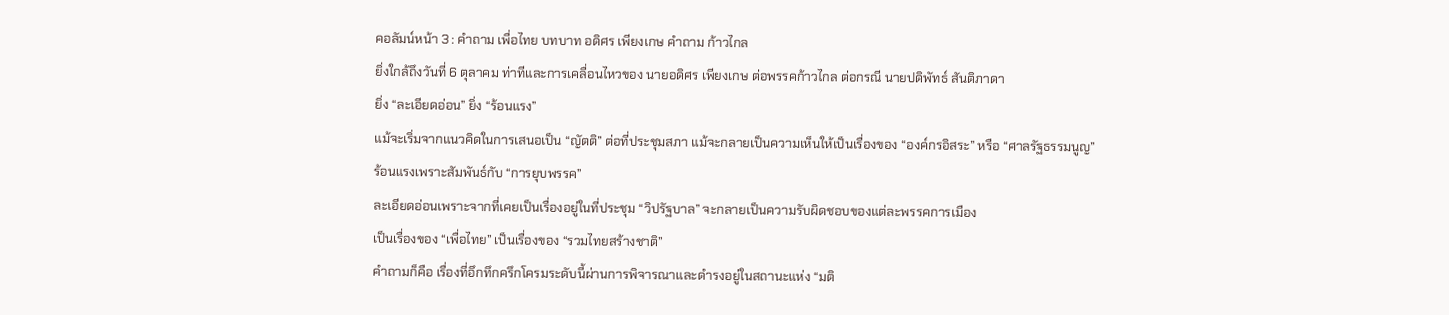คอลัมน์หน้า 3 : คำถาม เพื่อไทย บทบาท อดิศร เพียงเกษ คำถาม ก้าวไกล
ยิ่งใกล้ถึงวันที่ 6 ตุลาคม ท่าทีและการเคลื่อนไหวของ นายอดิศร เพียงเกษ ต่อพรรคก้าวไกล ต่อกรณี นายปดิพัทธ์ สันติภาดา
ยิ่ง “ละเอียดอ่อน” ยิ่ง “ร้อนแรง”
แม้จะเริ่มจากแนวคิดในการเสนอเป็น “ญัตติ” ต่อที่ประชุมสภา แม้จะกลายเป็นความเห็นให้เป็นเรื่องของ “องค์กรอิสระ” หรือ “ศาลรัฐธรรมนูญ”
ร้อนแรงเพราะสัมพันธ์กับ “การยุบพรรค”
ละเอียดอ่อนเพราะจากที่เคยเป็นเรื่องอยู่ในที่ประชุม “วิปรัฐบาล” จะกลายเป็นความรับผิดชอบของแต่ละพรรคการเมือง
เป็นเรื่องของ “เพื่อไทย” เป็นเรื่องของ “รวมไทยสร้างชาติ”
คำถามก็คือ เรื่องที่อึกทึกครึกโครมระดับนี้ผ่านการพิจารณาและดำรงอยู่ในสถานะแห่ง “มติ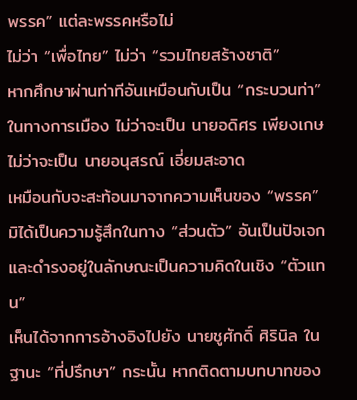พรรค” แต่ละพรรคหรือไม่
ไม่ว่า “เพื่อไทย” ไม่ว่า “รวมไทยสร้างชาติ”
หากศึกษาผ่านท่าทีอันเหมือนกับเป็น “กระบวนท่า” ในทางการเมือง ไม่ว่าจะเป็น นายอดิศร เพียงเกษ ไม่ว่าจะเป็น นายอนุสรณ์ เอี่ยมสะอาด
เหมือนกับจะสะท้อนมาจากความเห็นของ “พรรค”
มิได้เป็นความรู้สึกในทาง “ส่วนตัว” อันเป็นปัจเจก และดำรงอยู่ในลักษณะเป็นความคิดในเชิง “ตัวแทน”
เห็นได้จากการอ้างอิงไปยัง นายชูศักดิ์ ศิรินิล ในฐานะ “ที่ปรึกษา” กระนั้น หากติดตามบทบาทของ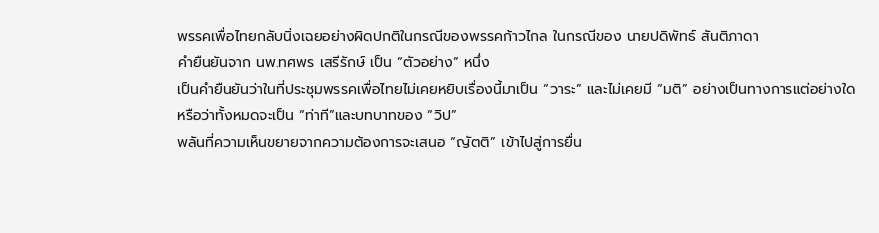พรรคเพื่อไทยกลับนิ่งเฉยอย่างผิดปกติในกรณีของพรรคก้าวไกล ในกรณีของ นายปดิพัทธ์ สันติภาดา
คำยืนยันจาก นพ.ทศพร เสรีรักษ์ เป็น “ตัวอย่าง” หนึ่ง
เป็นคำยืนยันว่าในที่ประชุมพรรคเพื่อไทยไม่เคยหยิบเรื่องนี้มาเป็น “วาระ” และไม่เคยมี “มติ” อย่างเป็นทางการแต่อย่างใด
หรือว่าทั้งหมดจะเป็น “ท่าที”และบทบาทของ “วิป”
พลันที่ความเห็นขยายจากความต้องการจะเสนอ “ญัตติ” เข้าไปสู่การยื่น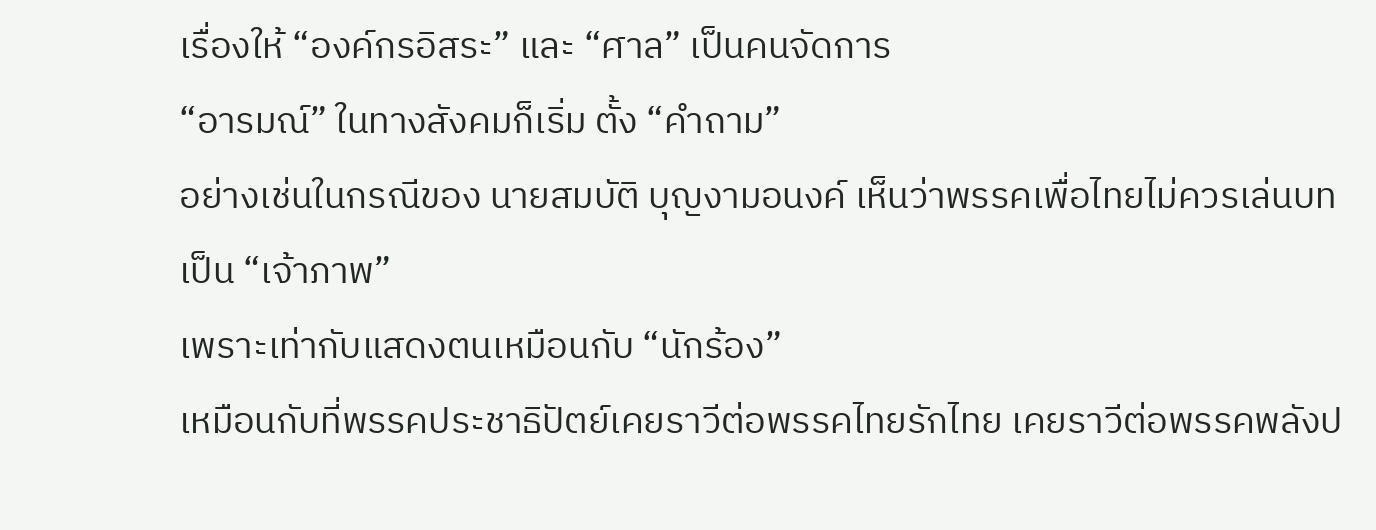เรื่องให้ “องค์กรอิสระ” และ “ศาล” เป็นคนจัดการ
“อารมณ์” ในทางสังคมก็เริ่ม ตั้ง “คำถาม”
อย่างเช่นในกรณีของ นายสมบัติ บุญงามอนงค์ เห็นว่าพรรคเพื่อไทยไม่ควรเล่นบทเป็น “เจ้าภาพ”
เพราะเท่ากับแสดงตนเหมือนกับ “นักร้อง”
เหมือนกับที่พรรคประชาธิปัตย์เคยราวีต่อพรรคไทยรักไทย เคยราวีต่อพรรคพลังป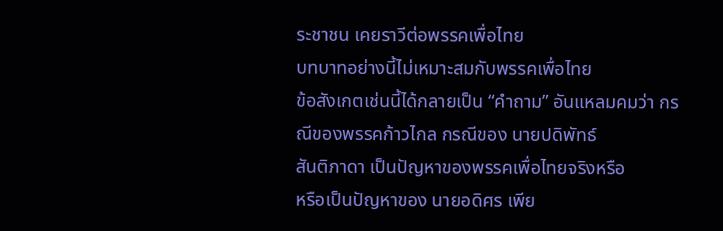ระชาชน เคยราวีต่อพรรคเพื่อไทย
บทบาทอย่างนี้ไม่เหมาะสมกับพรรคเพื่อไทย
ข้อสังเกตเช่นนี้ได้กลายเป็น “คำถาม” อันแหลมคมว่า กรณีของพรรคก้าวไกล กรณีของ นายปดิพัทธ์
สันติภาดา เป็นปัญหาของพรรคเพื่อไทยจริงหรือ
หรือเป็นปัญหาของ นายอดิศร เพีย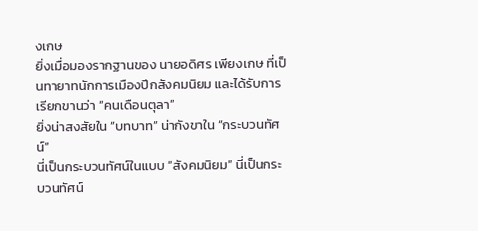งเกษ
ยิ่งเมื่อมองรากฐานของ นายอดิศร เพียงเกษ ที่เป็นทายาทนักการเมืองปีกสังคมนิยม และได้รับการเรียกขานว่า “คนเดือนตุลา”
ยิ่งน่าสงสัยใน “บทบาท” น่ากังขาใน “กระบวนทัศน์”
นี่เป็นกระบวนทัศน์ในแบบ “สังคมนิยม” นี่เป็นกระบวนทัศน์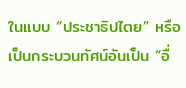ในแบบ “ประชาธิปไตย” หรือเป็นกระบวนทัศน์อันเป็น “อื่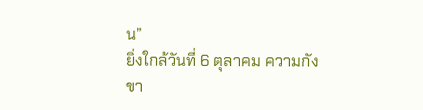น”
ยิ่งใกล้วันที่ 6 ตุลาคม ความกังขา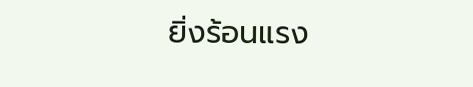ยิ่งร้อนแรง